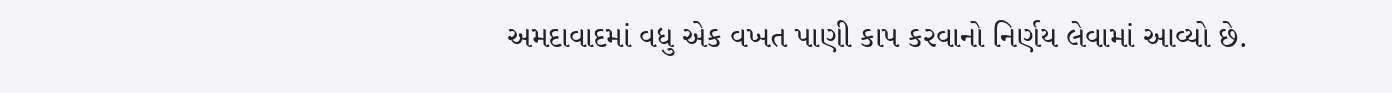અમદાવાદમાં વધુ એક વખત પાણી કાપ કરવાનો નિર્ણય લેવામાં આવ્યો છે.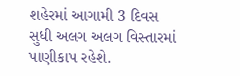શહેરમાં આગામી 3 દિવસ સુધી અલગ અલગ વિસ્તારમાં પાણીકાપ રહેશે.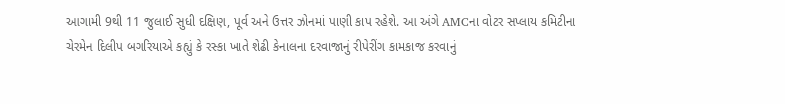આગામી 9થી 11 જુલાઈ સુધી દક્ષિણ, પૂર્વ અને ઉત્તર ઝોનમાં પાણી કાપ રહેશે. આ અંગે AMCના વોટર સપ્લાય કમિટીના ચેરમેન દિલીપ બગરિયાએ કહ્યું કે રસ્કા ખાતે શેઢી કેનાલના દરવાજાનું રીપેરીંગ કામકાજ કરવાનું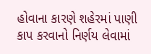હોવાના કારણે શહેરમાં પાણી કાપ કરવાનો નિર્ણય લેવામાં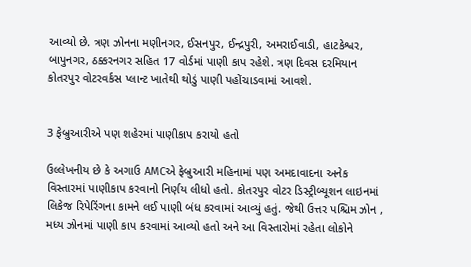આવ્યો છે. ત્રણ ઝોનના મણીનગર, ઈસનપુર, ઈન્દ્રપુરી, અમરાઈવાડી, હાટકેશ્વર, બાપુનગર, ઠક્કરનગર સહિત 17 વોર્ડમાં પાણી કાપ રહેશે. ત્રણ દિવસ દરમિયાન કોતરપુર વોટરવર્કસ પ્લાન્ટ ખાતેથી થોડું પાણી પહોંચાડવામાં આવશે.


3 ફેબ્રુઆરીએ પણ શહેરમાં પાણીકાપ કરાયો હતો

ઉલ્લેખનીય છે કે અગાઉ AMCએ ફેબ્રુઆરી મહિનામાં પણ અમદાવાદના અનેક વિસ્તારમાં પાણીકાપ કરવાનો નિર્ણય લીધો હતો. કોતરપુર વોટર ડિસ્ટ્રીબ્યૂશન લાઇનમાં લિકેજ રિપેરિંગના કામને લઈ પાણી બંધ કરવામાં આવ્યું હતું. જેથી ઉત્તર પશ્ચિમ ઝોન , મધ્ય ઝોનમાં પાણી કાપ કરવામાં આવ્યો હતો અને આ વિસ્તારોમાં રહેતા લોકોને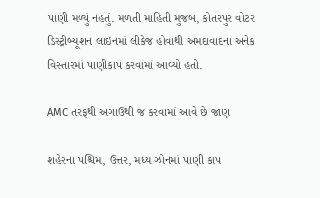પાણી મળ્યું નહતું. મળતી માહિતી મુજબ, કોતરપુર વોટર ડિસ્ટ્રીબ્યૂશન લાઇનમાં લીકેજ હોવાથી અમદાવાદના અનેક વિસ્તારમાં પાણીકાપ કરવામાં આવ્યો હતો.

AMC તરફથી અગાઉથી જ કરવામાં આવે છે જાણ

શહેરના પશ્ચિમ, ઉત્તર, મધ્ય ઝોનમાં પાણી કાપ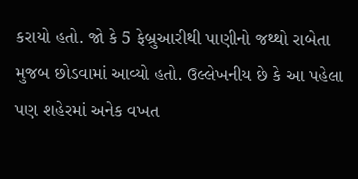કરાયો હતો. જો કે 5 ફેબ્રુઆરીથી પાણીનો જથ્થો રાબેતા મુજબ છોડવામાં આવ્યો હતો. ઉલ્લેખનીય છે કે આ પહેલા પણ શહેરમાં અનેક વખત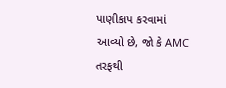પાણીકાપ કરવામાં આવ્યો છે, જો કે AMC તરફથી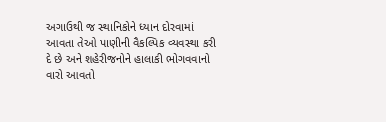અગાઉથી જ સ્થાનિકોને ધ્યાન દોરવામાં આવતા તેઓ પાણીની વૈકલ્પિક વ્યવસ્થા કરી દે છે અને શહેરીજનોને હાલાકી ભોગવવાનો વારો આવતો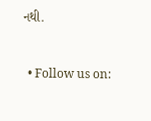નથી.


  • Follow us on: